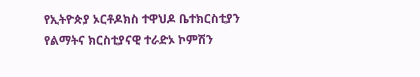የኢትዮጵያ ኦርቶዶክስ ተዋህዶ ቤተክርስቲያን የልማትና ክርስቲያናዊ ተራድኦ ኮምሽን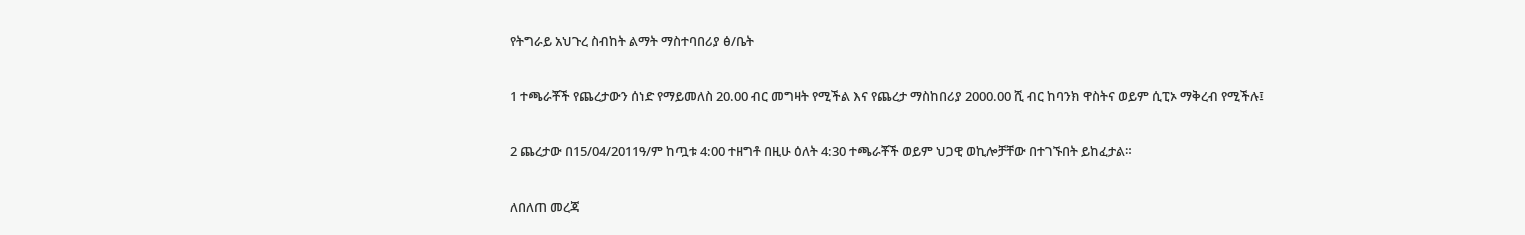የትግራይ አህጉረ ስብከት ልማት ማስተባበሪያ ፅ/ቤት

1 ተጫራቾች የጨረታውን ሰነድ የማይመለስ 20.00 ብር መግዛት የሚችል እና የጨረታ ማስከበሪያ 2000.00 ሺ ብር ከባንክ ዋስትና ወይም ሲፒኦ ማቅረብ የሚችሉ፤

2 ጨረታው በ15/04/2011ዓ/ም ከጧቱ 4:00 ተዘግቶ በዚሁ ዕለት 4:30 ተጫራቾች ወይም ህጋዊ ወኪሎቻቸው በተገኙበት ይከፈታል።

ለበለጠ መረጃ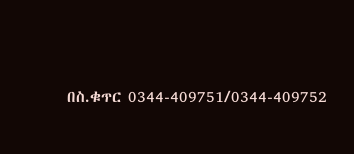በስ.ቁጥር 0344-409751/0344-409752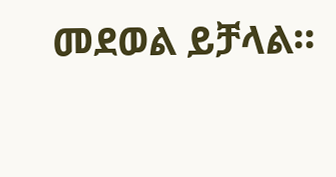መደወል ይቻላል።